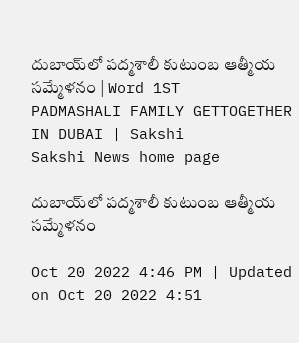దుబాయ్‌లో పద్మశాలీ కుటుంబ ఆత్మీయ సమ్మేళనం | Word 1ST PADMASHALI FAMILY GETTOGETHER IN DUBAI | Sakshi
Sakshi News home page

దుబాయ్‌లో పద్మశాలీ కుటుంబ ఆత్మీయ సమ్మేళనం

Oct 20 2022 4:46 PM | Updated on Oct 20 2022 4:51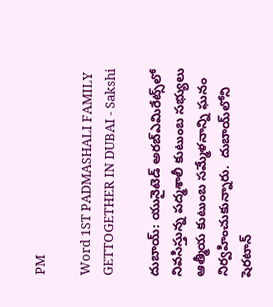PM

Word 1ST PADMASHALI FAMILY GETTOGETHER IN DUBAI - Sakshi

దుబాయ్‌: యునైటెడ్‌ అరబ్‌ఎమిరేట్స్‌లో నివసిస్తున్న పద్మశాలీ కుటుంబ సభ్యులు ఆత్మీయ కుటుంబ సమ్మేళనాన్ని ఘనం నిర్వహించుకున్నారు.  దుబాయ్‌లోని షెరటాన్‌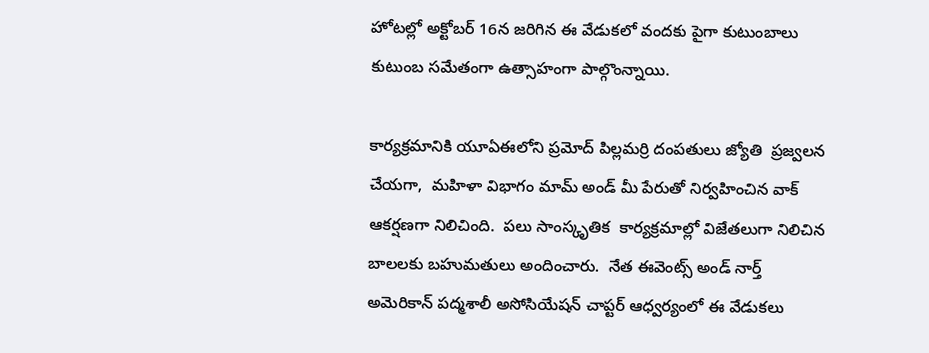హోటల్లో అక్టోబర్‌ 16న జరిగిన ఈ వేడుకలో వందకు పైగా కుటుంబాలు కుటుంబ సమేతంగా ఉత్సాహంగా పాల్గొంన్నాయి.

కార్యక్రమానికి యూఏఈలోని ప్రమోద్‌ పిల్లమర్రి దంపతులు జ్యోతి  ప్రజ్వలన చేయగా,  మహిళా విభాగం మామ్‌ అండ్‌ మీ పేరుతో నిర్వహించిన వాక్‌ ఆకర్షణగా నిలిచింది.  పలు సాంస్కృతిక  కార్యక్రమాల్లో విజేతలుగా నిలిచిన బాలలకు బహుమతులు అందించారు.  నేత ఈవెంట్స్‌ అండ్‌ నార్త్‌ అమెరికాన్‌ పద్మశాలీ అసోసియేషన్‌ చాప్టర్‌ ఆధ్వర్యంలో ఈ వేడుకలు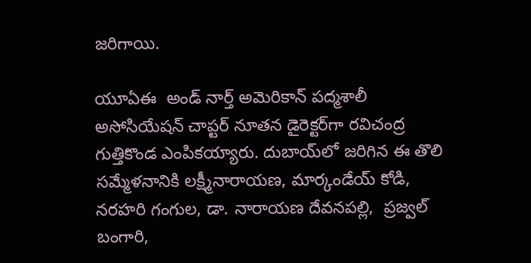జరిగాయి.

యూఏఈ  అండ్‌ నార్త్‌ అమెరికాన్‌ పద్మశాలీ అసోసియేషన్‌ చాప్టర్‌ నూతన డైరెక్టర్‌గా రవిచంద్ర గుత్తికొండ ఎంపికయ్యారు. దుబాయ్‌లో జరిగిన ఈ తొలి సమ్మేళనానికి లక్ష్మీనారాయణ, మార్కండేయ్‌ కోడి, నరహరి గంగుల, డా. నారాయణ దేవనపల్లి,  ప్రజ్వల్‌ బంగారి,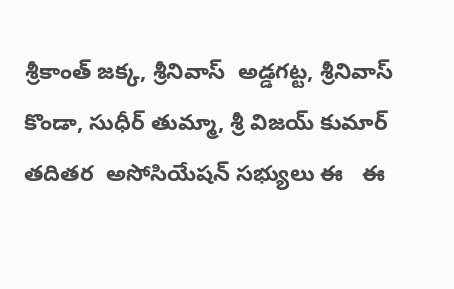శ్రీకాంత్‌ జక్క, శ్రీనివాస్‌  అడ్డగట్ట, శ్రీనివాస్‌ కొండా, సుధీర్‌ తుమ్మా, శ్రీ విజయ్‌ కుమార్‌ తదితర  అసోసియేషన్‌ సభ్యులు ఈ   ఈ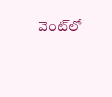వెంట్‌లో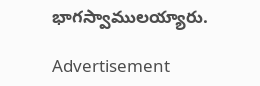భాగస్వాములయ్యారు.

Advertisement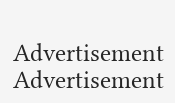Advertisement
Advertisement